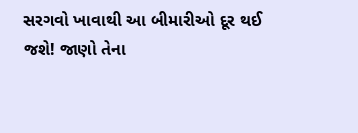સરગવો ખાવાથી આ બીમારીઓ દૂર થઈ જશે! જાણો તેના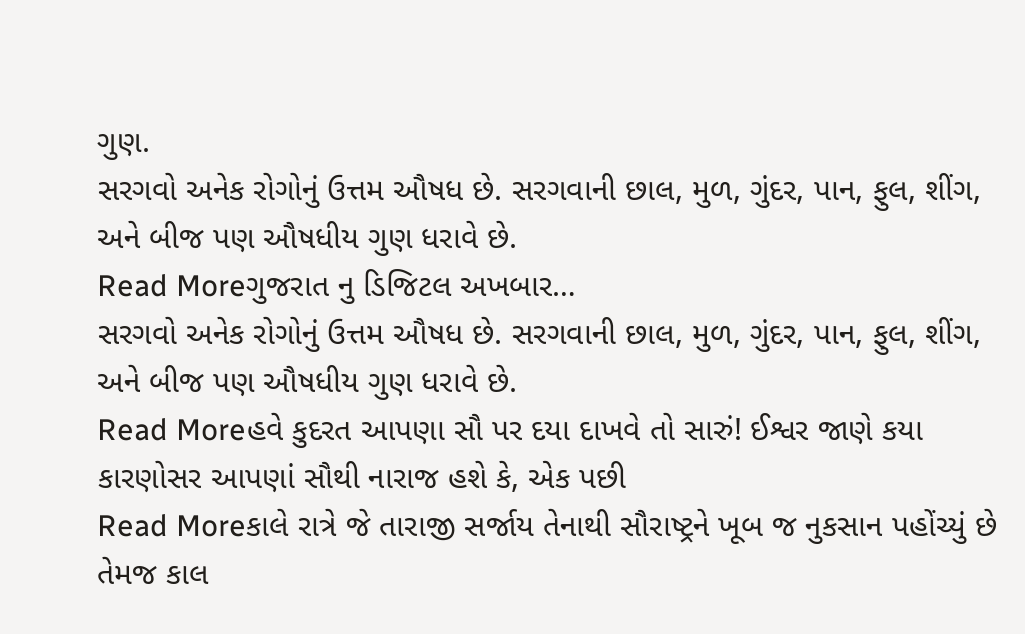ગુણ.
સરગવો અનેક રોગોનું ઉત્તમ ઔષધ છે. સરગવાની છાલ, મુળ, ગુંદર, પાન, ફુલ, શીંગ, અને બીજ પણ ઔષધીય ગુણ ધરાવે છે.
Read Moreગુજરાત નુ ડિજિટલ અખબાર…
સરગવો અનેક રોગોનું ઉત્તમ ઔષધ છે. સરગવાની છાલ, મુળ, ગુંદર, પાન, ફુલ, શીંગ, અને બીજ પણ ઔષધીય ગુણ ધરાવે છે.
Read Moreહવે કુદરત આપણા સૌ પર દયા દાખવે તો સારું! ઈશ્વર જાણે કયા કારણોસર આપણાં સૌથી નારાજ હશે કે, એક પછી
Read Moreકાલે રાત્રે જે તારાજી સર્જાય તેનાથી સૌરાષ્ટ્રને ખૂબ જ નુકસાન પહોંચ્યું છે તેમજ કાલ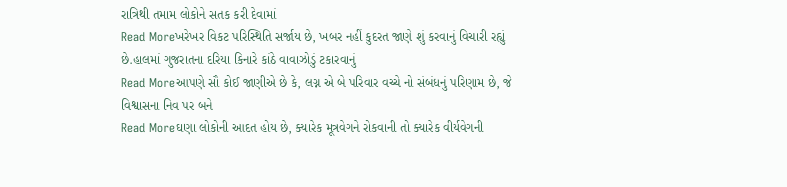રાત્રિથી તમામ લોકોને સતક કરી દેવામાં
Read Moreખરેખર વિકટ પરિસ્થિતિ સર્જાય છે, ખબર નહીં કુદરત જાણે શું કરવાનું વિચારી રહ્યું છે.હાલમાં ગુજરાતના દરિયા કિનારે કાંઠે વાવાઝોડું ટકારવાનું
Read Moreઆપણે સૌ કોઈ જાણીએ છે કે, લગ્ન એ બે પરિવાર વચ્ચે નો સંબંધનું પરિણામ છે, જે વિશ્વાસના નિવ પર બને
Read Moreઘણા લોકોની આદત હોય છે, ક્યારેક મૂત્રવેગને રોકવાની તો ક્યારેક વીર્યવેગની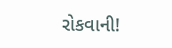રોકવાની!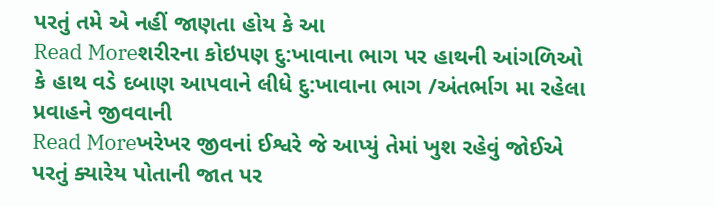પરતું તમે એ નહીં જાણતા હોય કે આ
Read Moreશરીરના કોઇપણ દુ:ખાવાના ભાગ પર હાથની આંગળિઓ કે હાથ વડે દબાણ આપવાને લીધે દુ:ખાવાના ભાગ /અંતર્ભાગ મા રહેલા પ્રવાહને જીવવાની
Read Moreખરેખર જીવનાં ઈશ્વરે જે આપ્યું તેમાં ખુશ રહેવું જોઈએ પરતું ક્યારેય પોતાની જાત પર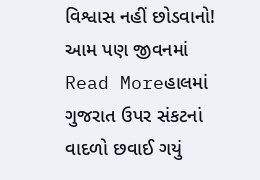વિશ્વાસ નહીં છોડવાનો! આમ પણ જીવનમાં
Read Moreહાલમાં ગુજરાત ઉપર સંકટનાં વાદળો છવાઈ ગયું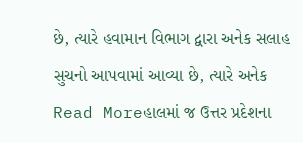છે, ત્યારે હવામાન વિભાગ દ્વારા અનેક સલાહ સુચનો આપવામાં આવ્યા છે, ત્યારે અનેક
Read Moreહાલમાં જ ઉત્તર પ્રદેશના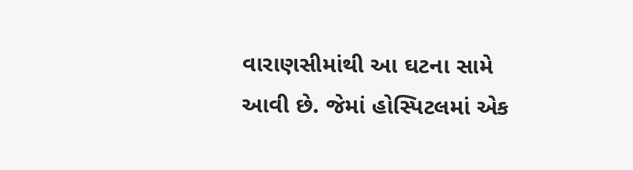વારાણસીમાંથી આ ઘટના સામે આવી છે. જેમાં હોસ્પિટલમાં એક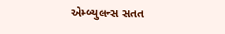એમ્બ્યુલન્સ સતત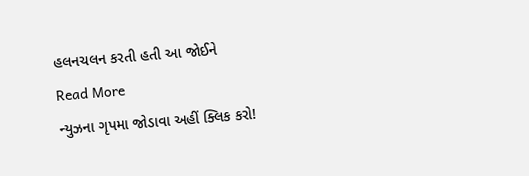હલનચલન કરતી હતી આ જોઈને
Read More
ન્યુઝના ગૃપમા જોડાવા અહીં ક્લિક કરો!